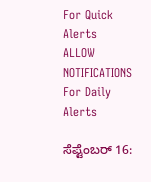For Quick Alerts
ALLOW NOTIFICATIONS
For Daily Alerts

ಸೆಪ್ಟೆಂಬರ್ 16: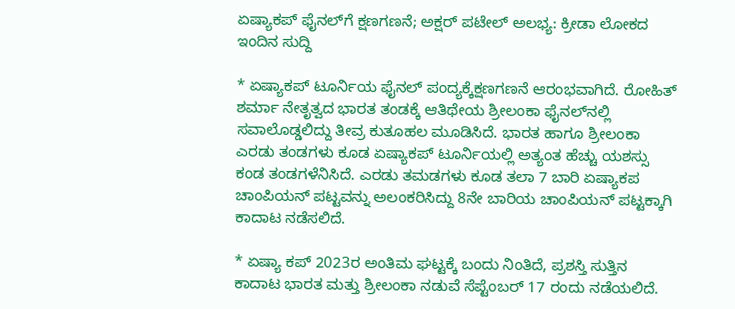ಏಷ್ಯಾಕಪ್ ಫೈನಲ್‌ಗೆ ಕ್ಷಣಗಣನೆ; ಅಕ್ಷರ್ ಪಟೇಲ್ ಅಲಭ್ಯ: ಕ್ರೀಡಾ ಲೋಕದ ಇಂದಿನ ಸುದ್ದಿ

* ಏಷ್ಯಾಕಪ್ ಟೂರ್ನಿಯ ಫೈನಲ್ ಪಂದ್ಯಕ್ಕೆಕ್ಷಣಗಣನೆ ಆರಂಭವಾಗಿದೆ. ರೋಹಿತ್ ಶರ್ಮಾ ನೇತೃತ್ವದ ಭಾರತ ತಂಡಕ್ಕೆ ಆತಿಥೇಯ ಶ್ರೀಲಂಕಾ ಫೈನಲ್‌ನಲ್ಲಿ ಸವಾಲೊಡ್ಡಲಿದ್ದು ತೀವ್ರ ಕುತೂಹಲ ಮೂಡಿಸಿದೆ. ಭಾರತ ಹಾಗೂ ಶ್ರೀಲಂಕಾ ಎರಡು ತಂಡಗಳು ಕೂಡ ಏಷ್ಯಾಕಪ್ ಟೂರ್ನಿಯಲ್ಲಿ ಅತ್ಯಂತ ಹೆಚ್ಚು ಯಶಸ್ಸು ಕಂಡ ತಂಡಗಳೆನಿಸಿದೆ. ಎರಡು ತಮಡಗಳು ಕೂಡ ತಲಾ 7 ಬಾರಿ ಏಷ್ಯಾಕಪ ಚಾಂಪಿಯನ್ ಪಟ್ಟವನ್ನು ಅಲಂಕರಿಸಿದ್ದು 8ನೇ ಬಾರಿಯ ಚಾಂಪಿಯನ್ ಪಟ್ಟಕ್ಕಾಗಿ ಕಾದಾಟ ನಡೆಸಲಿದೆ.

* ಏಷ್ಯಾ ಕಪ್ 2023ರ ಅಂತಿಮ ಘಟ್ಟಕ್ಕೆ ಬಂದು ನಿಂತಿದೆ, ಪ್ರಶಸ್ತಿ ಸುತ್ತಿನ ಕಾದಾಟ ಭಾರತ ಮತ್ತು ಶ್ರೀಲಂಕಾ ನಡುವೆ ಸೆಪ್ಟೆಂಬರ್ 17 ರಂದು ನಡೆಯಲಿದೆ.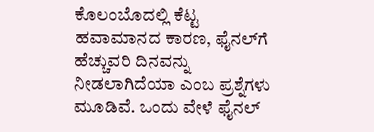ಕೊಲಂಬೊದಲ್ಲಿ ಕೆಟ್ಟ ಹವಾಮಾನದ ಕಾರಣ, ಫೈನಲ್‌ಗೆ ಹೆಚ್ಚುವರಿ ದಿನವನ್ನು ನೀಡಲಾಗಿದೆಯಾ ಎಂಬ ಪ್ರಶ್ನೆಗಳು ಮೂಡಿವೆ. ಒಂದು ವೇಳೆ ಫೈನಲ್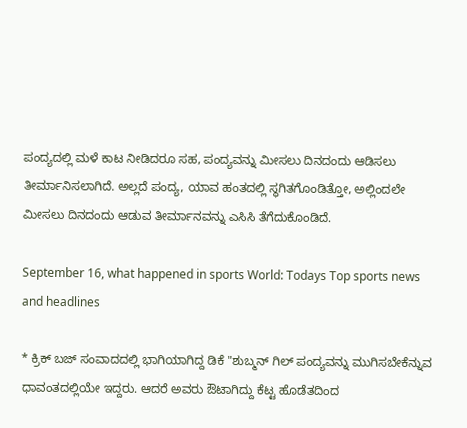ಪಂದ್ಯದಲ್ಲಿ ಮಳೆ ಕಾಟ ನೀಡಿದರೂ ಸಹ, ಪಂದ್ಯವನ್ನು ಮೀಸಲು ದಿನದಂದು ಆಡಿಸಲು ತೀರ್ಮಾನಿಸಲಾಗಿದೆ. ಅಲ್ಲದೆ ಪಂದ್ಯ, ಯಾವ ಹಂತದಲ್ಲಿ ಸ್ಥಗಿತಗೊಂಡಿತ್ತೋ, ಅಲ್ಲಿಂದಲೇ ಮೀಸಲು ದಿನದಂದು ಆಡುವ ತೀರ್ಮಾನವನ್ನು ಎಸಿಸಿ ತೆಗೆದುಕೊಂಡಿದೆ.

September 16, what happened in sports World: Todays Top sports news and headlines

* ಕ್ರಿಕ್ ಬಜ್‌ ಸಂವಾದದಲ್ಲಿ ಭಾಗಿಯಾಗಿದ್ದ ಡಿಕೆ "ಶುಬ್ಮನ್ ಗಿಲ್ ಪಂದ್ಯವನ್ನು ಮುಗಿಸಬೇಕೆನ್ನುವ ಧಾವಂತದಲ್ಲಿಯೇ ಇದ್ದರು. ಆದರೆ ಅವರು ಔಟಾಗಿದ್ದು ಕೆಟ್ಟ ಹೊಡೆತದಿಂದ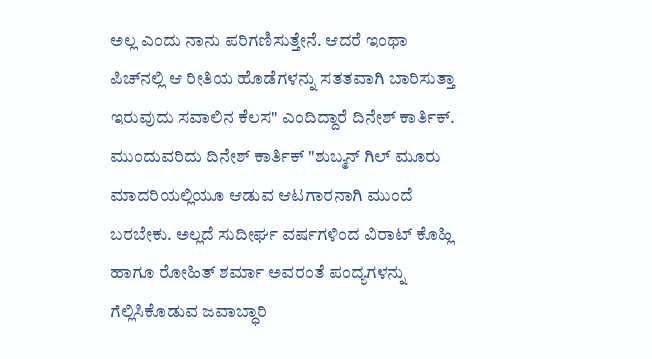ಅಲ್ಲ ಎಂದು ನಾನು ಪರಿಗಣಿಸುತ್ತೇನೆ. ಆದರೆ ಇಂಥಾ ಪಿಚ್‌ನಲ್ಲಿ ಆ ರೀತಿಯ ಹೊಡೆಗಳನ್ನು ಸತತವಾಗಿ ಬಾರಿಸುತ್ತಾ ಇರುವುದು ಸವಾಲಿನ ಕೆಲಸ" ಎಂದಿದ್ದಾರೆ ದಿನೇಶ್ ಕಾರ್ತಿಕ್. ಮುಂದುವರಿದು ದಿನೇಶ್ ಕಾರ್ತಿಕ್ "ಶುಬ್ಮನ್ ಗಿಲ್ ಮೂರು ಮಾದರಿಯಲ್ಲಿಯೂ ಆಡುವ ಆಟಗಾರನಾಗಿ ಮುಂದೆ ಬರಬೇಕು. ಅಲ್ಲದೆ ಸುದೀರ್ಘ ವರ್ಷಗಳಿಂದ ವಿರಾಟ್ ಕೊಹ್ಲಿ ಹಾಗೂ ರೋಹಿತ್ ಶರ್ಮಾ ಅವರಂತೆ ಪಂದ್ಯಗಳನ್ನು ಗೆಲ್ಲಿಸಿಕೊಡುವ ಜವಾಬ್ಧಾರಿ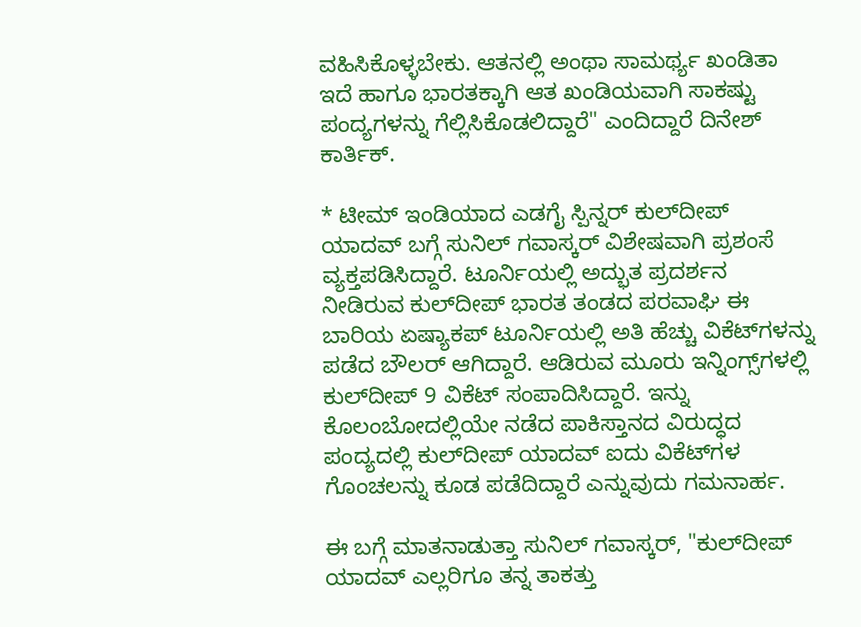ವಹಿಸಿಕೊಳ್ಳಬೇಕು. ಆತನಲ್ಲಿ ಅಂಥಾ ಸಾಮರ್ಥ್ಯ ಖಂಡಿತಾ ಇದೆ ಹಾಗೂ ಭಾರತಕ್ಕಾಗಿ ಆತ ಖಂಡಿಯವಾಗಿ ಸಾಕಷ್ಟು ಪಂದ್ಯಗಳನ್ನು ಗೆಲ್ಲಿಸಿಕೊಡಲಿದ್ದಾರೆ" ಎಂದಿದ್ದಾರೆ ದಿನೇಶ್ ಕಾರ್ತಿಕ್.

* ಟೀಮ್ ಇಂಡಿಯಾದ ಎಡಗೈ ಸ್ಪಿನ್ನರ್ ಕುಲ್‌ದೀಪ್ ಯಾದವ್ ಬಗ್ಗೆ ಸುನಿಲ್ ಗವಾಸ್ಕರ್ ವಿಶೇಷವಾಗಿ ಪ್ರಶಂಸೆ ವ್ಯಕ್ತಪಡಿಸಿದ್ದಾರೆ. ಟೂರ್ನಿಯಲ್ಲಿ ಅದ್ಭುತ ಪ್ರದರ್ಶನ ನೀಡಿರುವ ಕುಲ್‌ದೀಪ್ ಭಾರತ ತಂಡದ ಪರವಾಘಿ ಈ ಬಾರಿಯ ಏಷ್ಯಾಕಪ್ ಟೂರ್ನಿಯಲ್ಲಿ ಅತಿ ಹೆಚ್ಚು ವಿಕೆಟ್‌ಗಳನ್ನು ಪಡೆದ ಬೌಲರ್ ಆಗಿದ್ದಾರೆ. ಆಡಿರುವ ಮೂರು ಇನ್ನಿಂಗ್ಸ್‌ಗಳಲ್ಲಿ ಕುಲ್‌ದೀಪ್ 9 ವಿಕೆಟ್ ಸಂಪಾದಿಸಿದ್ದಾರೆ. ಇನ್ನು ಕೊಲಂಬೋದಲ್ಲಿಯೇ ನಡೆದ ಪಾಕಿಸ್ತಾನದ ವಿರುದ್ಧದ ಪಂದ್ಯದಲ್ಲಿ ಕುಲ್‌ದೀಪ್ ಯಾದವ್ ಐದು ವಿಕೆಟ್‌ಗಳ ಗೊಂಚಲನ್ನು ಕೂಡ ಪಡೆದಿದ್ದಾರೆ ಎನ್ನುವುದು ಗಮನಾರ್ಹ.

ಈ ಬಗ್ಗೆ ಮಾತನಾಡುತ್ತಾ ಸುನಿಲ್ ಗವಾಸ್ಕರ್, "ಕುಲ್‌ದೀಪ್ ಯಾದವ್ ಎಲ್ಲರಿಗೂ ತನ್ನ ತಾಕತ್ತು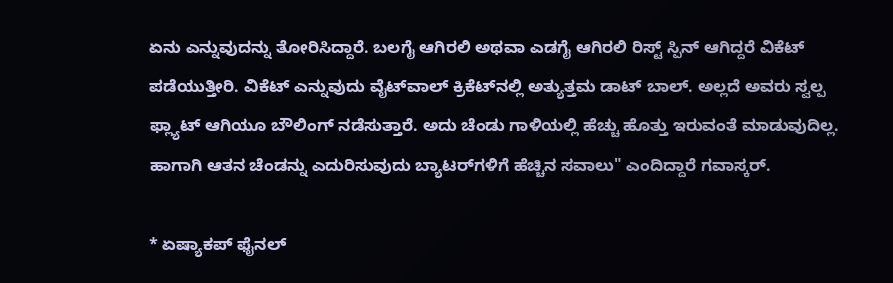ಏನು ಎನ್ನುವುದನ್ನು ತೋರಿಸಿದ್ದಾರೆ. ಬಲಗೈ ಆಗಿರಲಿ ಅಥವಾ ಎಡಗೈ ಆಗಿರಲಿ ರಿಸ್ಟ್ ಸ್ಪಿನ್ ಆಗಿದ್ದರೆ ವಿಕೆಟ್ ಪಡೆಯುತ್ತೀರಿ. ವಿಕೆಟ್ ಎನ್ನುವುದು ವೈಟ್‌ವಾಲ್ ಕ್ರಿಕೆಟ್‌ನಲ್ಲಿ ಅತ್ಯುತ್ತಮ ಡಾಟ್ ಬಾಲ್. ಅಲ್ಲದೆ ಅವರು ಸ್ವಲ್ಪ ಫ್ಲ್ಯಾಟ್ ಆಗಿಯೂ ಬೌಲಿಂಗ್ ನಡೆಸುತ್ತಾರೆ. ಅದು ಚೆಂಡು ಗಾಳಿಯಲ್ಲಿ ಹೆಚ್ಚು ಹೊತ್ತು ಇರುವಂತೆ ಮಾಡುವುದಿಲ್ಲ. ಹಾಗಾಗಿ ಆತನ ಚೆಂಡನ್ನು ಎದುರಿಸುವುದು ಬ್ಯಾಟರ್‌ಗಳಿಗೆ ಹೆಚ್ಚಿನ ಸವಾಲು" ಎಂದಿದ್ದಾರೆ ಗವಾಸ್ಕರ್.

* ಏಷ್ಯಾಕಪ್ ಫೈನಲ್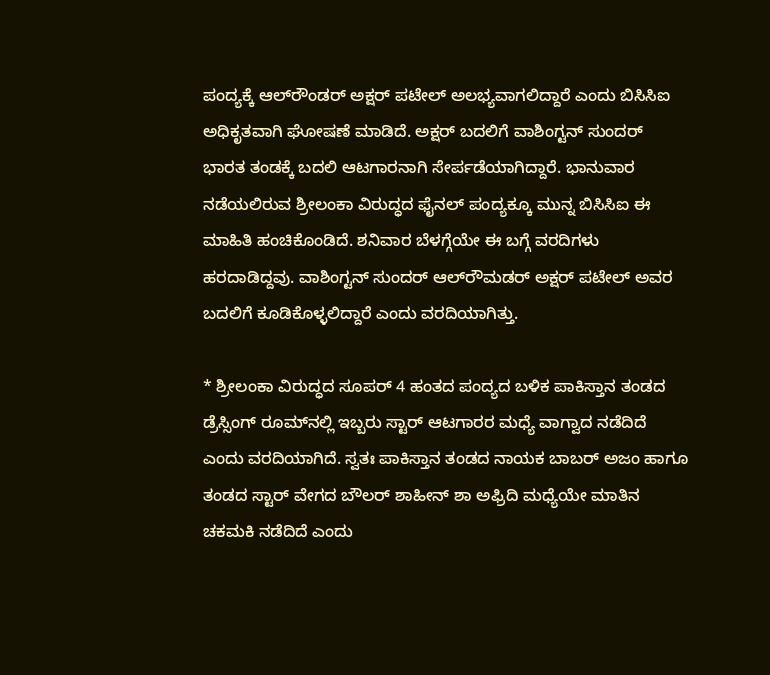ಪಂದ್ಯಕ್ಕೆ ಆಲ್‌ರೌಂಡರ್ ಅಕ್ಷರ್ ಪಟೇಲ್ ಅಲಭ್ಯವಾಗಲಿದ್ದಾರೆ ಎಂದು ಬಿಸಿಸಿಐ ಅಧಿಕೃತವಾಗಿ ಘೋಷಣೆ ಮಾಡಿದೆ. ಅಕ್ಷರ್ ಬದಲಿಗೆ ವಾಶಿಂಗ್ಟನ್ ಸುಂದರ್ ಭಾರತ ತಂಡಕ್ಕೆ ಬದಲಿ ಆಟಗಾರನಾಗಿ ಸೇರ್ಪಡೆಯಾಗಿದ್ದಾರೆ. ಭಾನುವಾರ ನಡೆಯಲಿರುವ ಶ್ರೀಲಂಕಾ ವಿರುದ್ಧದ ಫೈನಲ್ ಪಂದ್ಯಕ್ಕೂ ಮುನ್ನ ಬಿಸಿಸಿಐ ಈ ಮಾಹಿತಿ ಹಂಚಿಕೊಂಡಿದೆ. ಶನಿವಾರ ಬೆಳಗ್ಗೆಯೇ ಈ ಬಗ್ಗೆ ವರದಿಗಳು ಹರದಾಡಿದ್ದವು. ವಾಶಿಂಗ್ಟನ್ ಸುಂದರ್ ಆಲ್‌ರೌಮಡರ್ ಅಕ್ಷರ್ ಪಟೇಲ್ ಅವರ ಬದಲಿಗೆ ಕೂಡಿಕೊಳ್ಳಲಿದ್ದಾರೆ ಎಂದು ವರದಿಯಾಗಿತ್ತು.

* ಶ್ರೀಲಂಕಾ ವಿರುದ್ಧದ ಸೂಪರ್ 4 ಹಂತದ ಪಂದ್ಯದ ಬಳಿಕ ಪಾಕಿಸ್ತಾನ ತಂಡದ ಡ್ರೆಸ್ಸಿಂಗ್‌ ರೂಮ್‌ನಲ್ಲಿ ಇಬ್ಬರು ಸ್ಟಾರ್ ಆಟಗಾರರ ಮಧ್ಯೆ ವಾಗ್ವಾದ ನಡೆದಿದೆ ಎಂದು ವರದಿಯಾಗಿದೆ. ಸ್ವತಃ ಪಾಕಿಸ್ತಾನ ತಂಡದ ನಾಯಕ ಬಾಬರ್ ಅಜಂ ಹಾಗೂ ತಂಡದ ಸ್ಟಾರ್ ವೇಗದ ಬೌಲರ್ ಶಾಹೀನ್ ಶಾ ಅಫ್ರಿದಿ ಮಧ್ಯೆಯೇ ಮಾತಿನ ಚಕಮಕಿ ನಡೆದಿದೆ ಎಂದು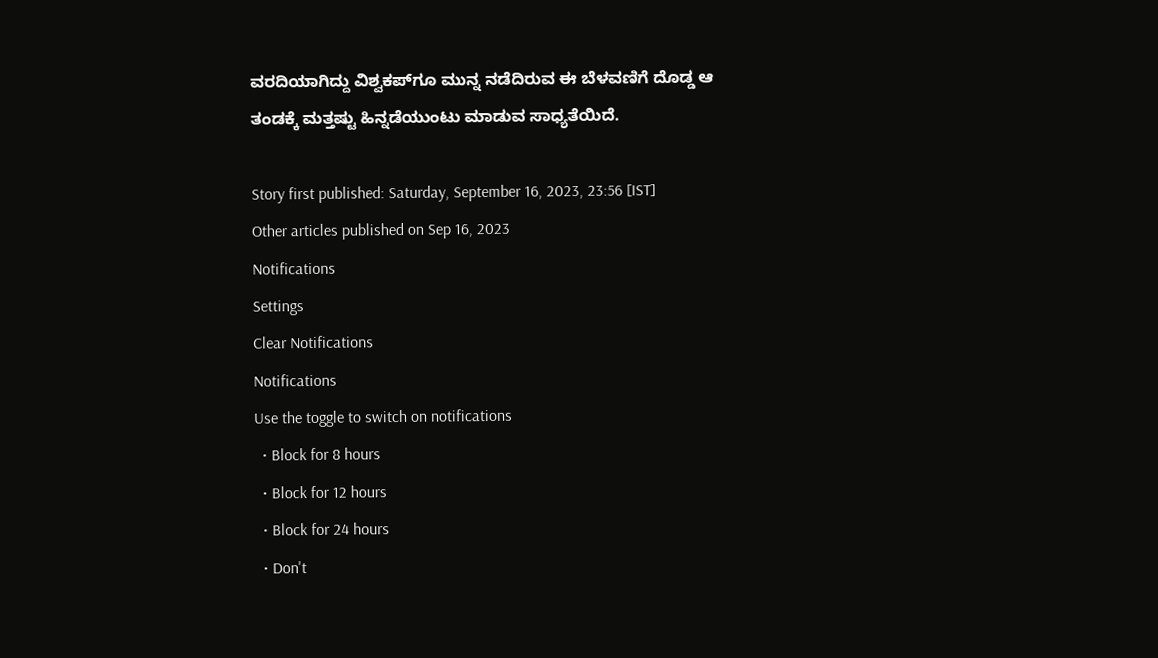ವರದಿಯಾಗಿದ್ದು ವಿಶ್ವಕಪ್‌ಗೂ ಮುನ್ನ ನಡೆದಿರುವ ಈ ಬೆಳವಣಿಗೆ ದೊಡ್ಡ ಆ ತಂಡಕ್ಕೆ ಮತ್ತಷ್ಟು ಹಿನ್ನಡೆಯುಂಟು ಮಾಡುವ ಸಾಧ್ಯತೆಯಿದೆ.

Story first published: Saturday, September 16, 2023, 23:56 [IST]
Other articles published on Sep 16, 2023
Notifications
Settings
Clear Notifications
Notifications
Use the toggle to switch on notifications
  • Block for 8 hours
  • Block for 12 hours
  • Block for 24 hours
  • Don't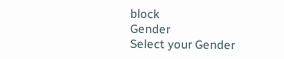block
Gender
Select your Gender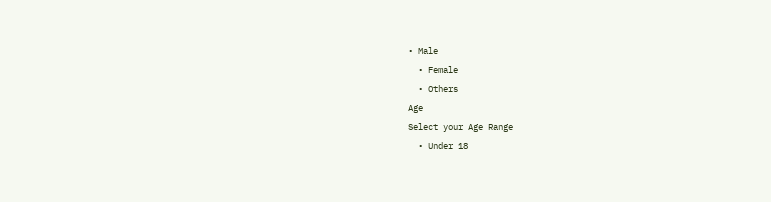• Male
  • Female
  • Others
Age
Select your Age Range
  • Under 18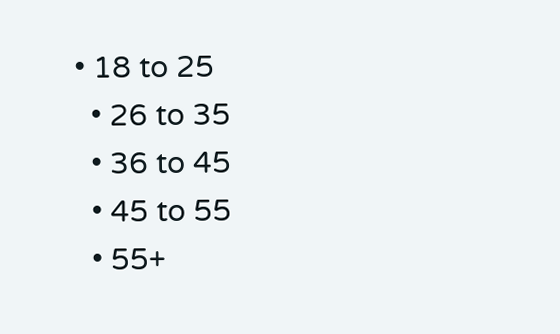• 18 to 25
  • 26 to 35
  • 36 to 45
  • 45 to 55
  • 55+